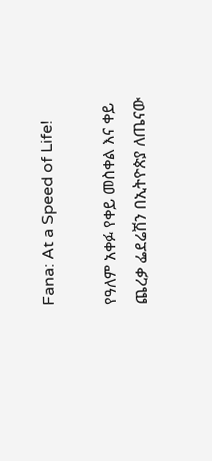Fana: At a Speed of Life!

የዓለም አቀፉ የቀይ መስቀል እና ቀይ ጨረቃ ፌደሬሽን በኢትዮጵያ ለጤናው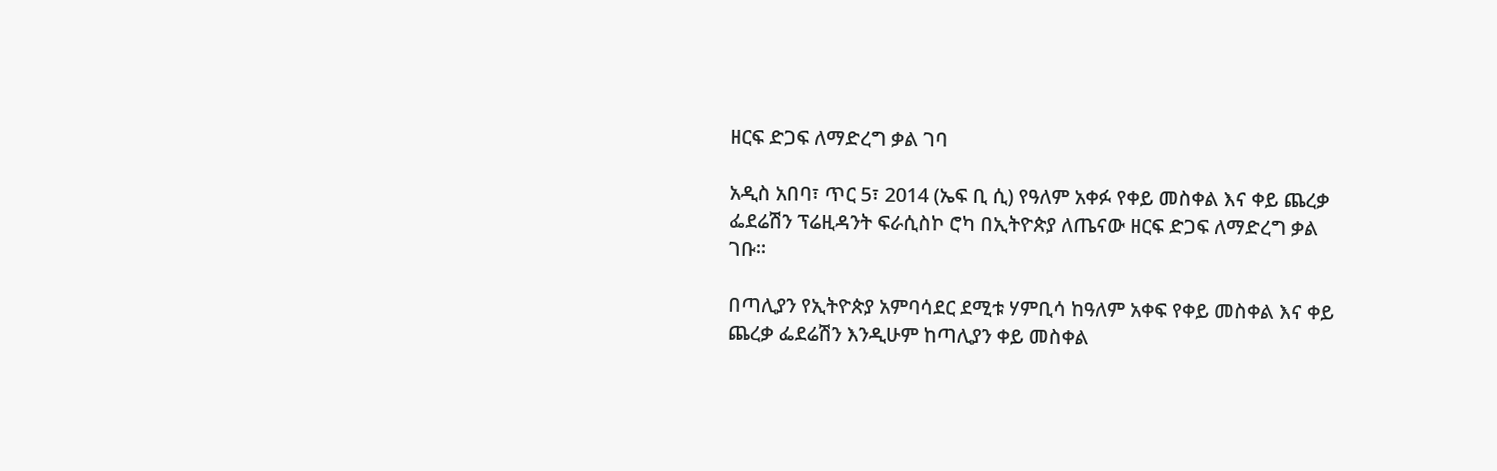ዘርፍ ድጋፍ ለማድረግ ቃል ገባ

አዲስ አበባ፣ ጥር 5፣ 2014 (ኤፍ ቢ ሲ) የዓለም አቀፉ የቀይ መስቀል እና ቀይ ጨረቃ ፌደሬሽን ፕሬዚዳንት ፍራሲስኮ ሮካ በኢትዮጵያ ለጤናው ዘርፍ ድጋፍ ለማድረግ ቃል ገቡ፡፡

በጣሊያን የኢትዮጵያ አምባሳደር ደሚቱ ሃምቢሳ ከዓለም አቀፍ የቀይ መስቀል እና ቀይ ጨረቃ ፌደሬሽን እንዲሁም ከጣሊያን ቀይ መስቀል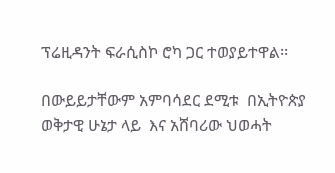ፕሬዚዳንት ፍራሲስኮ ሮካ ጋር ተወያይተዋል፡፡

በውይይታቸውም አምባሳደር ደሚቱ  በኢትዮጵያ ወቅታዊ ሁኔታ ላይ  እና አሸባሪው ህወሓት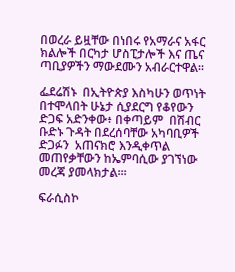በወረራ ይዟቸው በነበሩ የአማራና አፋር  ክልሎች በርካታ ሆስፒታሎች እና ጤና ጣቢያዎችን ማውደሙን አብራርተዋል፡፡

ፌደሬሽኑ  በኢትዮጵያ እስካሁን ወጥነት በተሞላበት ሁኔታ ሲያደርግ የቆየውን  ድጋፍ አድንቀው፥ በቀጣይም  በሽብር ቡድኑ ጉዳት በደረሰባቸው አካባቢዎች ድጋፉን  አጠናክሮ እንዲቀጥል መጠየቃቸውን ከኤምባሲው ያገኘነው መረጃ ያመላክታል፡፡፡

ፍራሲስኮ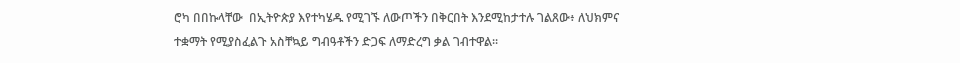ሮካ በበኩላቸው  በኢትዮጵያ እየተካሄዱ የሚገኙ ለውጦችን በቅርበት እንደሚከታተሉ ገልጸው፥ ለህክምና ተቋማት የሚያስፈልጉ አስቸኳይ ግብዓቶችን ድጋፍ ለማድረግ ቃል ገብተዋል፡፡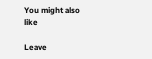You might also like

Leave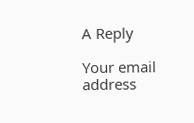A Reply

Your email address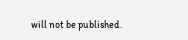will not be published.